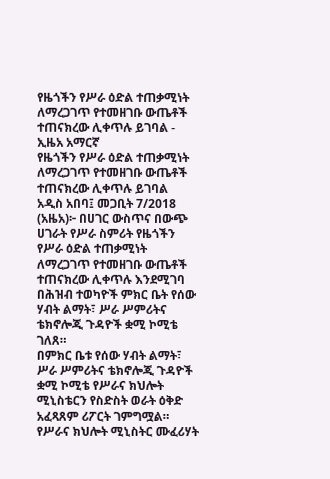የዜጎችን የሥራ ዕድል ተጠቃሚነት ለማረጋገጥ የተመዘገቡ ውጤቶች ተጠናክረው ሊቀጥሉ ይገባል - ኢዜአ አማርኛ
የዜጎችን የሥራ ዕድል ተጠቃሚነት ለማረጋገጥ የተመዘገቡ ውጤቶች ተጠናክረው ሊቀጥሉ ይገባል
አዲስ አበባ፤ መጋቢት 7/2018 (አዜአ)፦ በሀገር ውስጥና በውጭ ሀገራት የሥራ ስምሪት የዜጎችን የሥራ ዕድል ተጠቃሚነት ለማረጋገጥ የተመዘገቡ ውጤቶች ተጠናክረው ሊቀጥሉ እንደሚገባ በሕዝብ ተወካዮች ምክር ቤት የሰው ሃብት ልማት፣ ሥራ ሥምሪትና ቴክኖሎጂ ጉዳዮች ቋሚ ኮሚቴ ገለጸ።
በምክር ቤቱ የሰው ሃብት ልማት፣ ሥራ ሥምሪትና ቴክኖሎጂ ጉዳዮች ቋሚ ኮሚቴ የሥራና ክህሎት ሚኒስቴርን የስድስት ወራት ዕቅድ አፈጻጸም ሪፖርት ገምግሟል።
የሥራና ክህሎት ሚኒስትር ሙፈሪሃት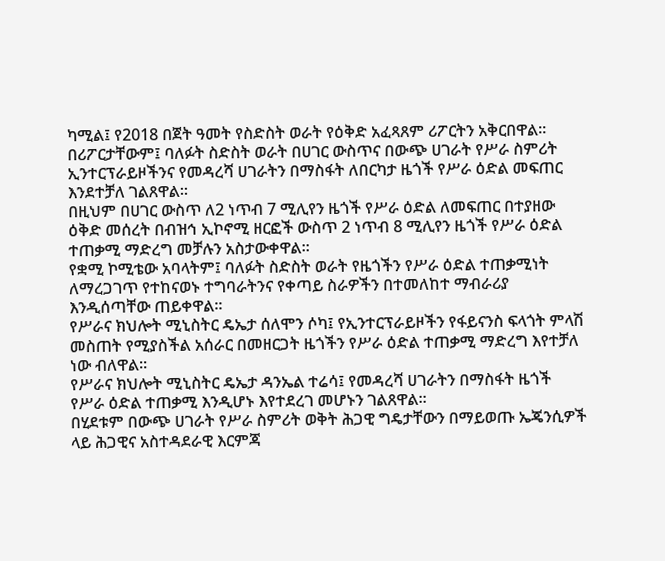ካሚል፤ የ2018 በጀት ዓመት የስድስት ወራት የዕቅድ አፈጻጸም ሪፖርትን አቅርበዋል።
በሪፖርታቸውም፤ ባለፉት ስድስት ወራት በሀገር ውስጥና በውጭ ሀገራት የሥራ ስምሪት ኢንተርፕራይዞችንና የመዳረሻ ሀገራትን በማስፋት ለበርካታ ዜጎች የሥራ ዕድል መፍጠር እንደተቻለ ገልጸዋል።
በዚህም በሀገር ውስጥ ለ2 ነጥብ 7 ሚሊየን ዜጎች የሥራ ዕድል ለመፍጠር በተያዘው ዕቅድ መሰረት በብዝኅ ኢኮኖሚ ዘርፎች ውስጥ 2 ነጥብ 8 ሚሊየን ዜጎች የሥራ ዕድል ተጠቃሚ ማድረግ መቻሉን አስታውቀዋል።
የቋሚ ኮሚቴው አባላትም፤ ባለፉት ስድስት ወራት የዜጎችን የሥራ ዕድል ተጠቃሚነት ለማረጋገጥ የተከናወኑ ተግባራትንና የቀጣይ ስራዎችን በተመለከተ ማብራሪያ እንዲሰጣቸው ጠይቀዋል።
የሥራና ክህሎት ሚኒስትር ዴኤታ ሰለሞን ሶካ፤ የኢንተርፕራይዞችን የፋይናንስ ፍላጎት ምላሽ መስጠት የሚያስችል አሰራር በመዘርጋት ዜጎችን የሥራ ዕድል ተጠቃሚ ማድረግ እየተቻለ ነው ብለዋል።
የሥራና ክህሎት ሚኒስትር ዴኤታ ዳንኤል ተሬሳ፤ የመዳረሻ ሀገራትን በማስፋት ዜጎች የሥራ ዕድል ተጠቃሚ እንዲሆኑ እየተደረገ መሆኑን ገልጸዋል።
በሂደቱም በውጭ ሀገራት የሥራ ስምሪት ወቅት ሕጋዊ ግዴታቸውን በማይወጡ ኤጄንሲዎች ላይ ሕጋዊና አስተዳደራዊ እርምጃ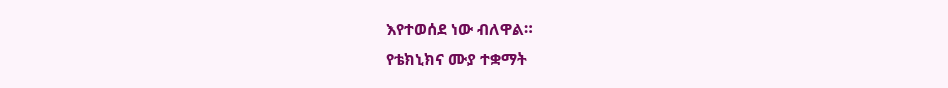እየተወሰደ ነው ብለዋል።
የቴክኒክና ሙያ ተቋማት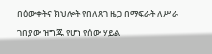በዕውቀትና ክህሎት የበለጸገ ዜጋ በማፍራት ለሥራ ገበያው ዝግጁ የሆነ የሰው ሃይል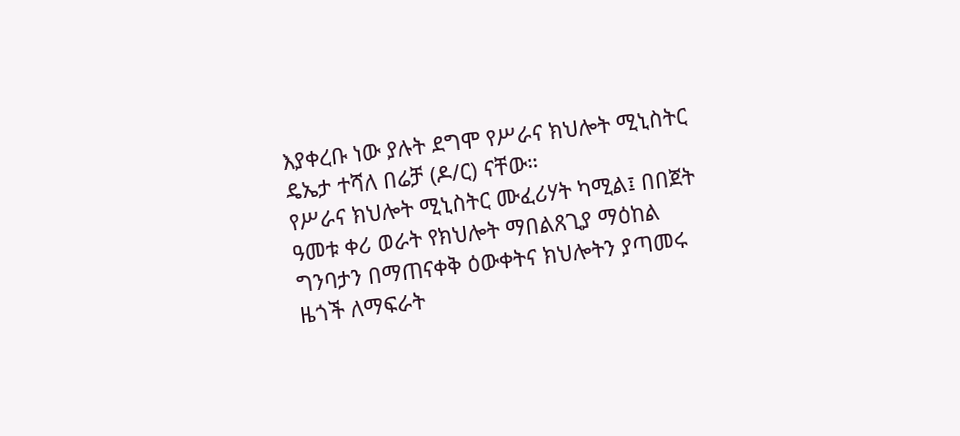እያቀረቡ ነው ያሉት ደግሞ የሥራና ክህሎት ሚኒስትር ዴኤታ ተሻለ በሬቻ (ዶ/ር) ናቸው።
የሥራና ክህሎት ሚኒስትር ሙፈሪሃት ካሚል፤ በበጀት ዓመቱ ቀሪ ወራት የክህሎት ማበልጸጊያ ማዕከል ግንባታን በማጠናቀቅ ዕውቀትና ክህሎትን ያጣመሩ ዜጎች ለማፍራት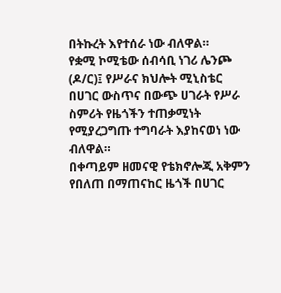በትኩረት እየተሰራ ነው ብለዋል።
የቋሚ ኮሚቴው ሰብሳቢ ነገሪ ሌንጮ (ዶ/ር)፤ የሥራና ክህሎት ሚኒስቴር በሀገር ውስጥና በውጭ ሀገራት የሥራ ስምሪት የዜጎችን ተጠቃሚነት የሚያረጋግጡ ተግባራት እያከናወነ ነው ብለዋል።
በቀጣይም ዘመናዊ የቴክኖሎጂ አቅምን የበለጠ በማጠናከር ዜጎች በሀገር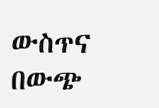ውስጥና በውጭ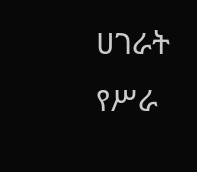ሀገራት የሥራ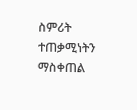ስምሪት ተጠቃሚነትን ማስቀጠል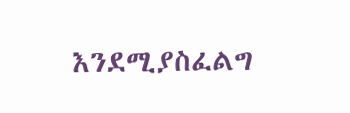እንደሚያስፈልግ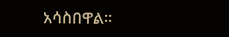አሳስበዋል።